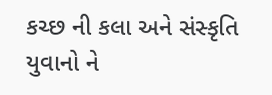કચ્છ ની કલા અને સંસ્કૃતિ યુવાનો ને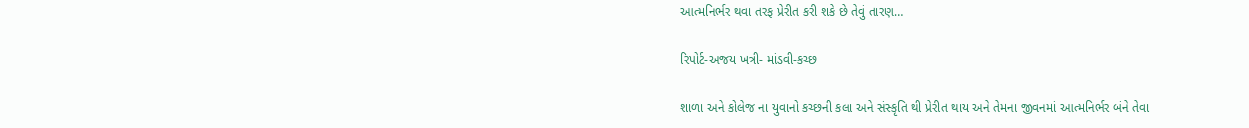આત્મનિર્ભર થવા તરફ પ્રેરીત કરી શકે છે તેવું તારણ…

રિપોર્ટ-અજય ખત્રી- માંડવી-કચ્છ

શાળા અને કોલેજ ના યુવાનો કચ્છની કલા અને સંસ્કૃતિ થી પ્રેરીત થાય અને તેમના જીવનમાં આત્મનિર્ભર બંને તેવા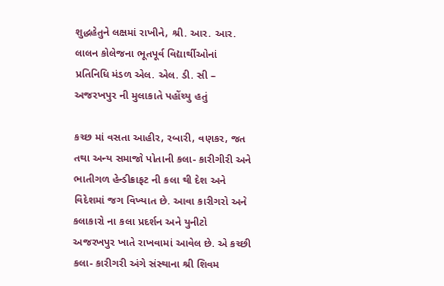શુદ્ધહેતુને લક્ષમાં રાખીને, શ્રી. આર. આર. લાલન કોલેજના ભૂતપૂર્વ વિદ્યાર્થીઓનાં પ્રતિનિધિ મંડળ એલ. એલ. ડી. સી – અજરખપુર ની મુલાકાતે પહોંચ્યુ હતું

કચ્છ માં વસતા આહીર, રબારી, વણકર, જત તથા અન્ય સમાજો પોતાની કલા- કારીગીરી અને ભાતીગળ હેન્ડીક્રાફટ ની કલા થી દેશ અને વિદેશમાં જગ વિખ્યાત છે. આવા કારીગરો અને કલાકારો ના કલા પ્રદર્શન અને યુનીટો અજરખપુર ખાતે રાખવામાં આવેલ છે. એ કચ્છી કલા- કારીગરી અંગે સંસ્થાના શ્રી શિવમ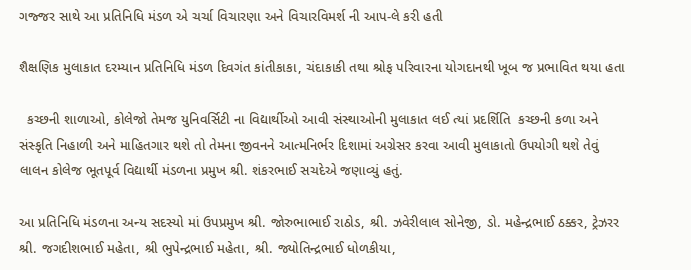ગજ્જર સાથે આ પ્રતિનિધિ મંડળ એ ચર્ચા વિચારણા અને વિચારવિમર્શ ની આપ-લે કરી હતી

શૈક્ષણિક મુલાકાત દરમ્યાન પ્રતિનિધિ મંડળ દિવગંત કાંતીકાકા, ચંદાકાકી તથા શ્રોફ પરિવારના યોગદાનથી ખૂબ જ પ્રભાવિત થયા હતા

  કચ્છની શાળાઓ, કોલેજો તેમજ યુનિવર્સિટી ના વિદ્યાર્થીઓ આવી સંસ્થાઓની મુલાકાત લઈ ત્યાં પ્રદર્શિતિ  કચ્છની કળા અને સંસ્કૃતિ નિહાળી અને માહિતગાર થશે તો તેમના જીવનને આત્મનિર્ભર દિશામાં અગ્રેસર કરવા આવી મુલાકાતો ઉપયોગી થશે તેવું લાલન કોલેજ ભૂતપૂર્વ વિદ્યાર્થી મંડળના પ્રમુખ શ્રી. શંકરભાઈ સચદેએ જણાવ્યું હતું.

આ પ્રતિનિધિ મંડળના અન્ય સદસ્યો માં ઉપપ્રમુખ શ્રી. જોરુભાભાઈ રાઠોડ, શ્રી. ઝવેરીલાલ સોનેજી, ડો. મહેન્દ્રભાઈ ઠક્કર, ટ્રેઝરર શ્રી. જગદીશભાઈ મહેતા, શ્રી ભુપેન્દ્રભાઈ મહેતા, શ્રી. જ્યોતિન્દ્રભાઈ ધોળકીયા,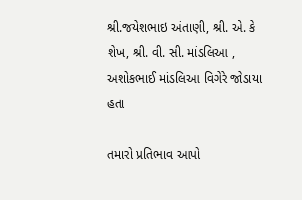શ્રી.જયેશભાઇ અંતાણી, શ્રી. એ. કે શેખ, શ્રી. વી. સી. માંડલિઆ , અશોકભાઈ માંડલિઆ વિગેરે જોડાયા હતા

તમારો પ્રતિભાવ આપો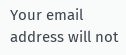Your email address will not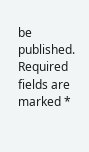be published. Required fields are marked *